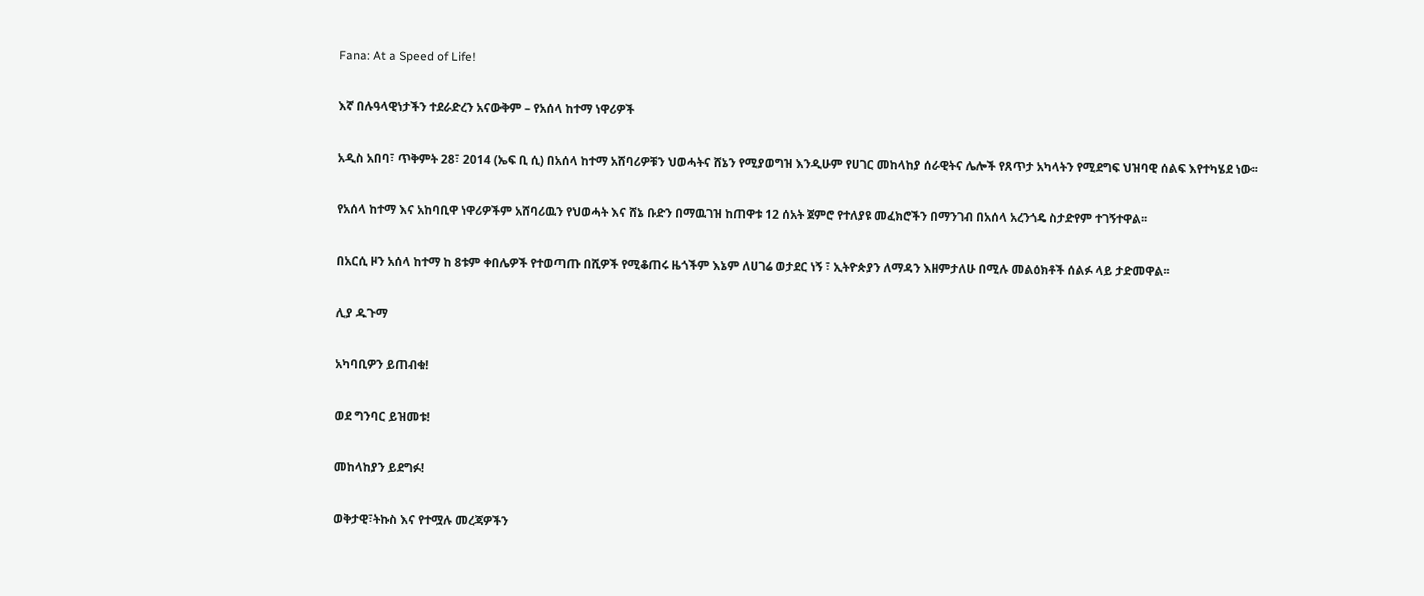Fana: At a Speed of Life!

እኛ በሉዓላዊነታችን ተደራድረን አናውቅም – የአሰላ ከተማ ነዋሪዎች

አዲስ አበባ፣ ጥቅምት 28፣ 2014 (ኤፍ ቢ ሲ) በአሰላ ከተማ አሸባሪዎቹን ህወሓትና ሸኔን የሚያወግዝ እንዲሁም የሀገር መከላከያ ሰራዊትና ሌሎች የጸጥታ አካላትን የሚደግፍ ህዝባዊ ሰልፍ እየተካሄደ ነው፡፡

የአሰላ ከተማ እና አከባቢዋ ነዋሪዎችም አሸባሪዉን የህወሓት እና ሸኔ ቡድን በማዉገዝ ከጠዋቱ 12 ሰአት ጀምሮ የተለያዩ መፈክሮችን በማንገብ በአሰላ አረንጎዴ ስታድየም ተገኝተዋል፡፡

በአርሲ ዞን አሰላ ከተማ ከ 8ቱም ቀበሌዎች የተወጣጡ በሺዎች የሚቆጠሩ ዜጎችም እኔም ለሀገሬ ወታደር ነኝ ፣ ኢትዮጵያን ለማዳን እዘምታለሁ በሚሉ መልዕክቶች ሰልፉ ላይ ታድመዋል፡፡

ሊያ ዱጉማ

አካባቢዎን ይጠብቁ!

ወደ ግንባር ይዝመቱ!

መከላከያን ይደግፉ!

ወቅታዊ፣ትኩስ እና የተሟሉ መረጃዎችን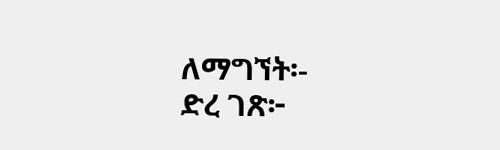ለማግኘት፡-
ድረ ገጽ፦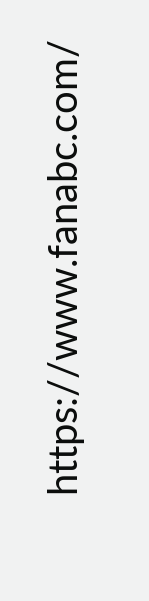https://www.fanabc.com/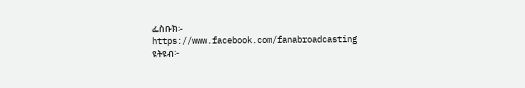ፌስቡክ፡- https://www.facebook.com/fanabroadcasting
ዩትዩብ፦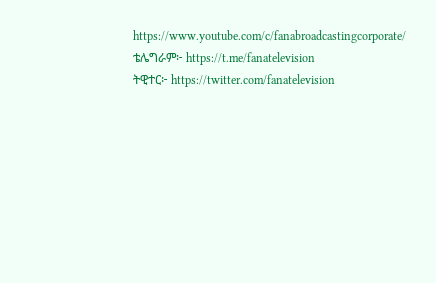https://www.youtube.com/c/fanabroadcastingcorporate/
ቴሌግራም፦ https://t.me/fanatelevision
ትዊተር፦ https://twitter.com/fanatelevision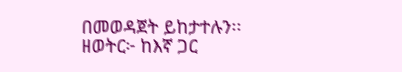በመወዳጀት ይከታተሉን፡፡
ዘወትር፦ ከእኛ ጋር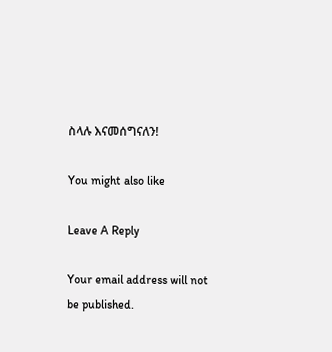ስላሉ እናመሰግናለን!

You might also like

Leave A Reply

Your email address will not be published.